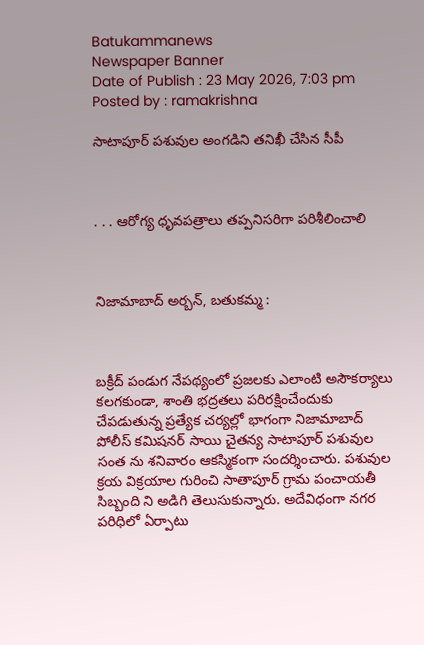Batukammanews
Newspaper Banner
Date of Publish : 23 May 2026, 7:03 pm Posted by : ramakrishna

సాటాపూర్ పశువుల అంగడిని తనిఖీ చేసిన సీపీ



. . . ఆరోగ్య ధృవపత్రాలు తప్పనిసరిగా పరిశీలించాలి



నిజామాబాద్ అర్బన్, బతుకమ్మ :



బక్రీద్ పండుగ నేపథ్యంలో ప్రజలకు ఎలాంటి అసౌకర్యాలు కలగకుండా, శాంతి భద్రతలు పరిరక్షించేందుకు చేపడుతున్న ప్రత్యేక చర్యల్లో భాగంగా నిజామాబాద్ పోలీస్ కమిషనర్ సాయి చైతన్య సాటాపూర్ పశువుల సంత ను శనివారం ఆకస్మికంగా సందర్శించారు. పశువుల క్రయ విక్రయాల గురించి సాతాపూర్ గ్రామ పంచాయతీ సిబ్బంది ని అడిగి తెలుసుకున్నారు. అదేవిధంగా నగర పరిధిలో ఏర్పాటు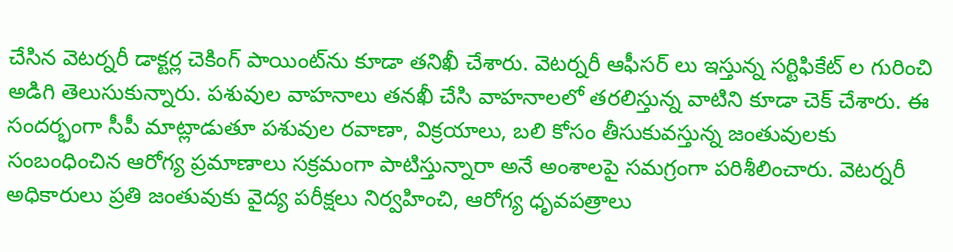చేసిన వెటర్నరీ డాక్టర్ల చెకింగ్ పాయింట్‌ను కూడా తనిఖీ చేశారు. వెటర్నరీ ఆఫీసర్ లు ఇస్తున్న సర్టిఫికేట్ ల గురించి అడిగి తెలుసుకున్నారు. పశువుల వాహనాలు తనఖీ చేసి వాహనాలలో తరలిస్తున్న వాటిని కూడా చెక్ చేశారు. ఈ సందర్భంగా సీపీ మాట్లాడుతూ పశువుల రవాణా, విక్రయాలు, బలి కోసం తీసుకువస్తున్న జంతువులకు సంబంధించిన ఆరోగ్య ప్రమాణాలు సక్రమంగా పాటిస్తున్నారా అనే అంశాలపై సమగ్రంగా పరిశీలించారు. వెటర్నరీ అధికారులు ప్రతి జంతువుకు వైద్య పరీక్షలు నిర్వహించి, ఆరోగ్య ధృవపత్రాలు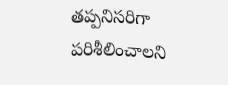తప్పనిసరిగా పరిశీలించాలని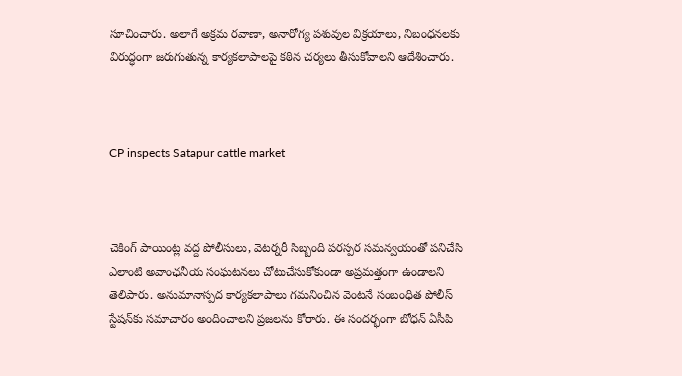సూచించారు. అలాగే అక్రమ రవాణా, అనారోగ్య పశువుల విక్రయాలు, నిబంధనలకు విరుద్ధంగా జరుగుతున్న కార్యకలాపాలపై కఠిన చర్యలు తీసుకోవాలని ఆదేశించారు.



CP inspects Satapur cattle market



చెకింగ్ పాయింట్ల వద్ద పోలీసులు, వెటర్నరీ సిబ్బంది పరస్పర సమన్వయంతో పనిచేసి ఎలాంటి అవాంఛనీయ సంఘటనలు చోటుచేసుకోకుండా అప్రమత్తంగా ఉండాలని తెలిపారు. అనుమానాస్పద కార్యకలాపాలు గమనించిన వెంటనే సంబంధిత పోలీస్ స్టేషన్‌కు సమాచారం అందించాలని ప్రజలను కోరారు. ఈ సందర్భంగా బోధన్ ఏసీపి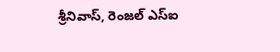శ్రీనివాస్, రెంజల్ ఎస్ఐ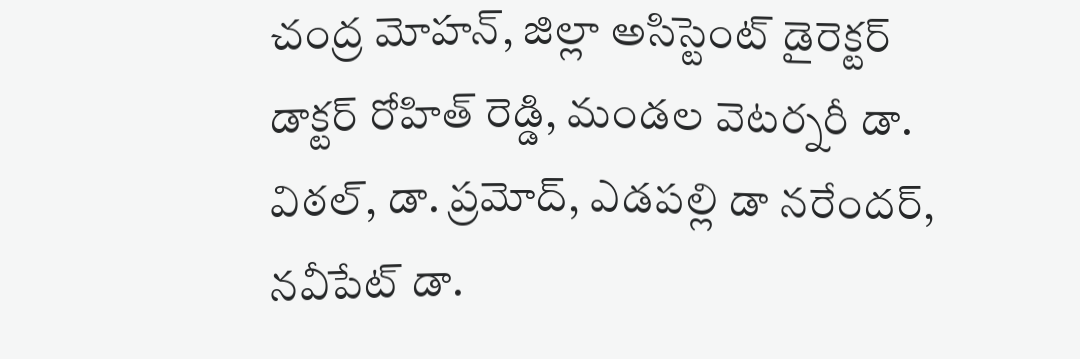చంద్ర మోహన్, జిల్లా అసిస్టెంట్ డైరెక్టర్ డాక్టర్ రోహిత్ రెడ్డి, మండల వెటర్నరీ డా. విఠల్, డా. ప్రమోద్, ఎడపల్లి డా నరేందర్, నవీపేట్ డా.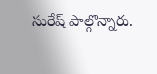సురేష్ పాల్గొన్నారు.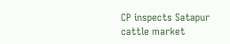CP inspects Satapur cattle market